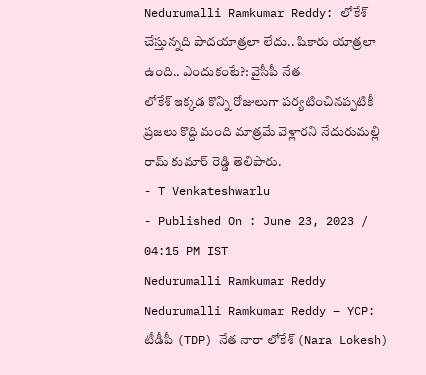Nedurumalli Ramkumar Reddy: లోకేశ్ చేస్తున్నది పాదయాత్రలా లేదు.. షికారు యాత్రలా ఉంది.. ఎందుకంటే?: వైసీపీ నేత
లోకేశ్ ఇక్కడ కొన్ని రోజులుగా పర్యటించినప్పటికీ ప్రజలు కొద్ది మంది మాత్రమే వెళ్లారని నేదురుమల్లి రామ్ కుమార్ రెడ్డి తెలిపారు.
- T Venkateshwarlu
- Published On : June 23, 2023 / 04:15 PM IST
Nedurumalli Ramkumar Reddy
Nedurumalli Ramkumar Reddy – YCP: టీడీపీ (TDP) నేత నారా లోకేశ్ (Nara Lokesh)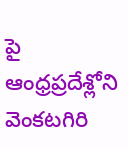పై ఆంధ్రప్రదేశ్లోని వెంకటగిరి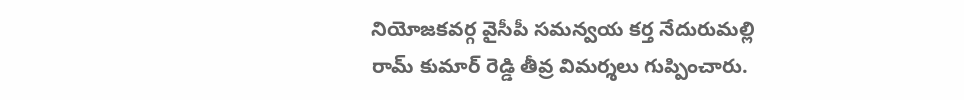నియోజకవర్గ వైసీపీ సమన్వయ కర్త నేదురుమల్లి రామ్ కుమార్ రెడ్డి తీవ్ర విమర్శలు గుప్పించారు.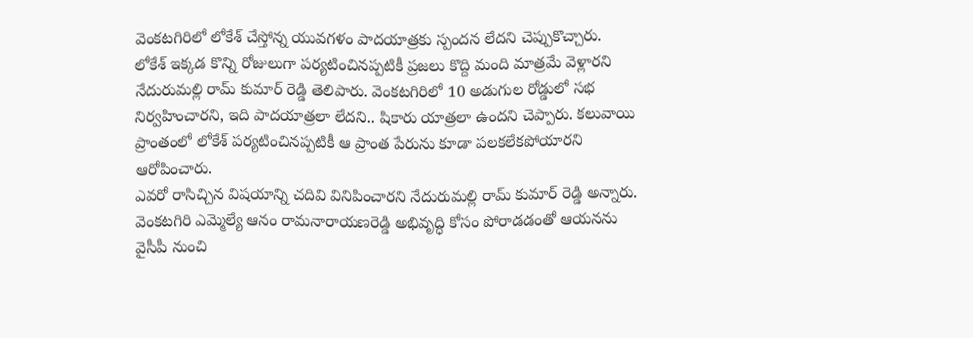వెంకటగిరిలో లోకేశ్ చేస్తోన్న యువగళం పాదయాత్రకు స్పందన లేదని చెప్పుకొచ్చారు.
లోకేశ్ ఇక్కడ కొన్ని రోజులుగా పర్యటించినప్పటికీ ప్రజలు కొద్ది మంది మాత్రమే వెళ్లారని నేదురుమల్లి రామ్ కుమార్ రెడ్డి తెలిపారు. వెంకటగిరిలో 10 అడుగుల రోడ్డులో సభ నిర్వహించారని, ఇది పాదయాత్రలా లేదని.. షికారు యాత్రలా ఉందని చెప్పారు. కలువాయి ప్రాంతంలో లోకేశ్ పర్యటించినప్పటికీ ఆ ప్రాంత పేరును కూడా పలకలేకపోయారని ఆరోపించారు.
ఎవరో రాసిచ్చిన విషయాన్ని చదివి వినిపించారని నేదురుమల్లి రామ్ కుమార్ రెడ్డి అన్నారు. వెంకటగిరి ఎమ్మెల్యే ఆనం రామనారాయణరెడ్డి అభివృద్ధి కోసం పోరాడడంతో ఆయనను వైసీపీ నుంచి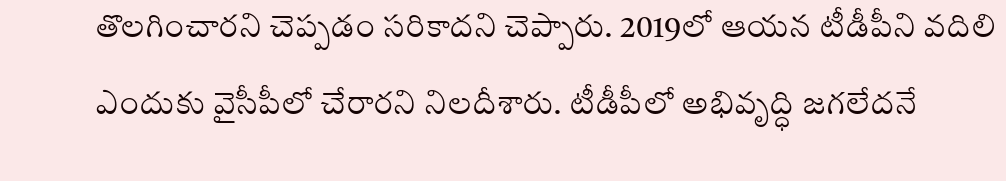తొలగించారని చెప్పడం సరికాదని చెప్పారు. 2019లో ఆయన టీడీపీని వదిలి ఎందుకు వైసీపీలో చేరారని నిలదీశారు. టీడీపీలో అభివృద్ధి జగలేదనే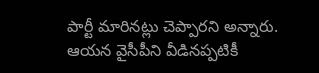పార్టీ మారినట్లు చెప్పారని అన్నారు. ఆయన వైసీపీని వీడినప్పటికీ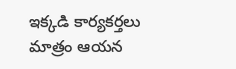ఇక్కడి కార్యకర్తలు మాత్రం ఆయన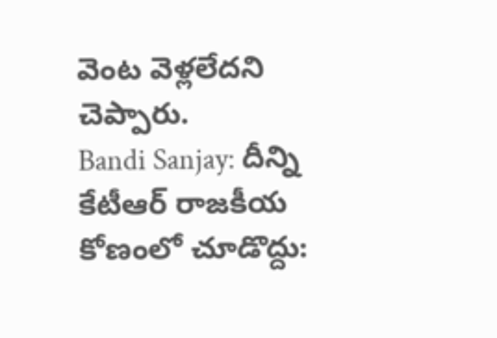వెంట వెళ్లలేదని చెప్పారు.
Bandi Sanjay: దీన్ని కేటీఆర్ రాజకీయ కోణంలో చూడొద్దు: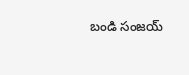బండి సంజయ్